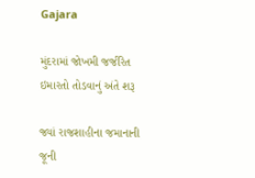Gajara

મુંદરામાં જોખમી જર્જરિત ઇમારતો તોડવાનું અંતે શરૂ

જ્યાં રાજશાહીના જમાનાની જૂની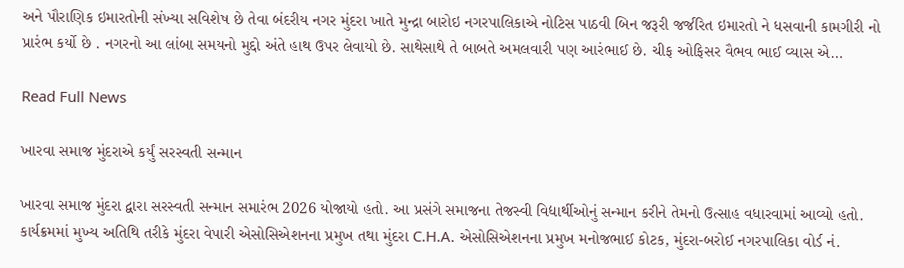અને પૌરાણિક ઇમારતોની સંખ્યા સવિશેષ છે તેવા બંદરીય નગર મુંદરા ખાતે મુન્દ્રા બારોઇ નગરપાલિકાએ નોટિસ પાઠવી બિન જરૂરી જર્જરિત ઇમારતો ને ધસવાની કામગીરી નો પ્રારંભ કર્યો છે . નગરનો આ લાંબા સમયનો મુદ્દો અંતે હાથ ઉપર લેવાયો છે. સાથેસાથે તે બાબતે અમલવારી પણ આરંભાઈ છે. ચીફ ઓફિસર વૈભવ ભાઈ વ્યાસ એ…

Read Full News

ખારવા સમાજ મુંદરાએ કર્યું સરસ્વતી સન્માન

ખારવા સમાજ મુંદરા દ્વારા સરસ્વતી સન્માન સમારંભ 2026 યોજાયો હતો. આ પ્રસંગે સમાજના તેજસ્વી વિદ્યાર્થીઓનું સન્માન કરીને તેમનો ઉત્સાહ વધારવામાં આવ્યો હતો. કાર્યક્રમમાં મુખ્ય અતિથિ તરીકે મુંદરા વેપારી એસોસિએશનના પ્રમુખ તથા મુંદરા C.H.A. એસોસિએશનના પ્રમુખ મનોજભાઈ કોટક, મુંદરા-બરોઈ નગરપાલિકા વોર્ડ નં.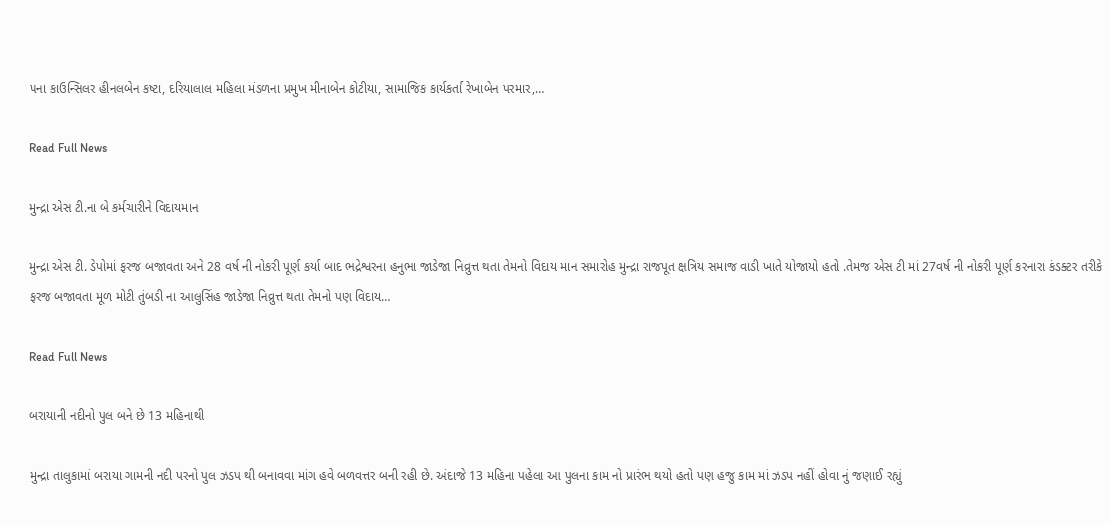૫ના કાઉન્સિલર હીનલબેન કષ્ટા, દરિયાલાલ મહિલા મંડળના પ્રમુખ મીનાબેન કોટીયા, સામાજિક કાર્યકર્તા રેખાબેન પરમાર,…

Read Full News

મુન્દ્રા એસ ટી.ના બે કર્મચારીને વિદાયમાન

મુન્દ્રા એસ ટી. ડેપોમાં ફરજ બજાવતા અને 28 વર્ષ ની નોકરી પૂર્ણ કર્યા બાદ ભદ્રેશ્વરના હનુભા જાડેજા નિવ્રુત્ત થતા તેમનો વિદાય માન સમારોહ મુન્દ્રા રાજપૂત ક્ષત્રિય સમાજ વાડી ખાતે યોજાયો હતો .તેમજ એસ ટી માં 27વર્ષ ની નોકરી પૂર્ણ કરનારા કંડક્ટર તરીકે ફરજ બજાવતા મૂળ મોટી તુંબડી ના આલુસિંહ જાડેજા નિવ્રુત્ત થતા તેમનો પણ વિદાય…

Read Full News

બરાયાની નદીનો પુલ બને છે 13 મહિનાથી

મુન્દ્રા તાલુકામાં બરાયા ગામની નદી પરનો પુલ ઝડપ થી બનાવવા માંગ હવે બળવત્તર બની રહી છે. અંદાજે 13 મહિના પહેલા આ પુલના કામ નો પ્રારંભ થયો હતો પણ હજુ કામ માં ઝડપ નહીં હોવા નું જણાઈ રહ્યું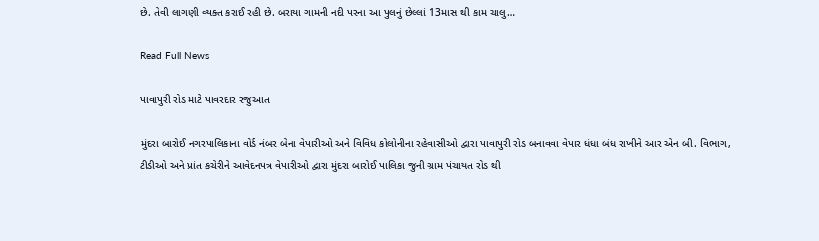છે. તેવી લાગણી વ્યક્ત કરાઈ રહી છે. બરાયા ગામની નદી પરના આ પુલનું છેલ્લાં 13માસ થી કામ ચાલુ…

Read Full News

પાવાપુરી રોડ માટે પાવરદાર રજુઆત

મુંદરા બારોઈ નગરપાલિકાના વોર્ડ નંબર બેના વેપારીઓ અને વિવિધ કોલોનીના રહેવાસીઓ દ્વારા પાવાપુરી રોડ બનાવવા વેપાર ધંધા બંધ રાખીને આર એન બી. વિભાગ, ટીડીઓ અને પ્રાંત કચેરીને આવેદનપત્ર વેપારીઓ દ્વારા મુંદરા બારોઈ પાલિકા જુની ગ્રામ પંચાયત રોડ થી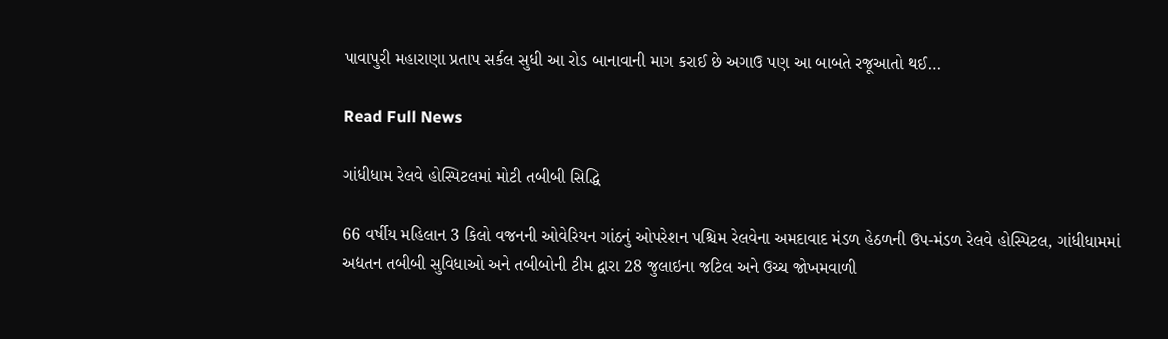પાવાપુરી મહારાણા પ્રતાપ સર્કલ સુધી આ રોડ બાનાવાની માગ કરાઈ છે અગાઉ પણ આ બાબતે રજૂઆતો થઈ…

Read Full News

ગાંધીધામ રેલવે હોસ્પિટલમાં મોટી તબીબી સિદ્ધિ

66 વર્ષીય મહિલાન 3 કિલો વજનની ઓવેરિયન ગાંઠનું ઓપરેશન પશ્ચિમ રેલવેના અમદાવાદ મંડળ હેઠળની ઉપ-મંડળ રેલવે હોસ્પિટલ, ગાંધીધામમાં અદ્યતન તબીબી સુવિધાઓ અને તબીબોની ટીમ દ્વારા 28 જુલાઇના જટિલ અને ઉચ્ચ જોખમવાળી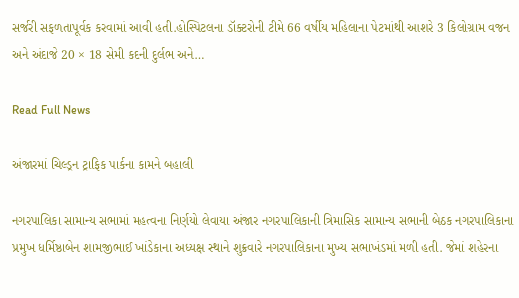સર્જરી સફળતાપૂર્વક કરવામાં આવી હતી.હોસ્પિટલના ડૉક્ટરોની ટીમે 66 વર્ષીય મહિલાના પેટમાંથી આશરે 3 કિલોગ્રામ વજન અને અંદાજે 20 × 18 સેમી કદની દુર્લભ અને…

Read Full News

અંજારમાં ચિલ્ડ્રન ટ્રાફિક પાર્કના કામને બહાલી

નગરપાલિકા સામાન્ય સભામાં મહત્વના નિર્ણયો લેવાયા અંજાર નગરપાલિકાની ત્રિમાસિક સામાન્ય સભાની બેઠક નગરપાલિકાના પ્રમુખ ધર્મિષ્ઠાબેન શામજીભાઈ ખાંડેકાના અધ્યક્ષ સ્થાને શુક્રવારે નગરપાલિકાના મુખ્ય સભાખંડમાં મળી હતી. જેમાં શહેરના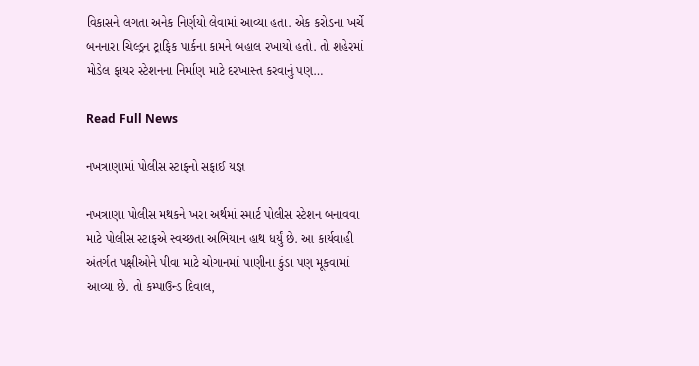વિકાસને લગતા અનેક નિર્ણયો લેવામાં આવ્યા હતા. એક કરોડના ખર્ચે બનનારા ચિલ્ડ્રન ટ્રાફિક પાર્કના કામને બહાલ રખાયો હતો. તો શહેરમાં મોડેલ ફાયર સ્ટેશનના નિર્માણ માટે દરખાસ્ત કરવાનું પણ…

Read Full News

નખત્રાણામાં પોલીસ સ્ટાફનો સફાઈ યજ્ઞ

નખત્રાણા પોલીસ મથકને ખરા અર્થમાં સ્માર્ટ પોલીસ સ્ટેશન બનાવવા માટે પોલીસ સ્ટાફએ સ્વચ્છતા અભિયાન હાથ ધર્યું છે. આ કાર્યવાહી અંતર્ગત પક્ષીઓને પીવા માટે ચોગાનમાં પાણીના કુંડા પણ મૂકવામાં આવ્યા છે. તો કમ્પાઉન્ડ દિવાલ,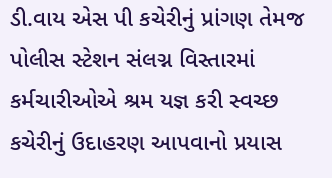ડી.વાય એસ પી કચેરીનું પ્રાંગણ તેમજ પોલીસ સ્ટેશન સંલગ્ન વિસ્તારમાં કર્મચારીઓએ શ્રમ યજ્ઞ કરી સ્વચ્છ કચેરીનું ઉદાહરણ આપવાનો પ્રયાસ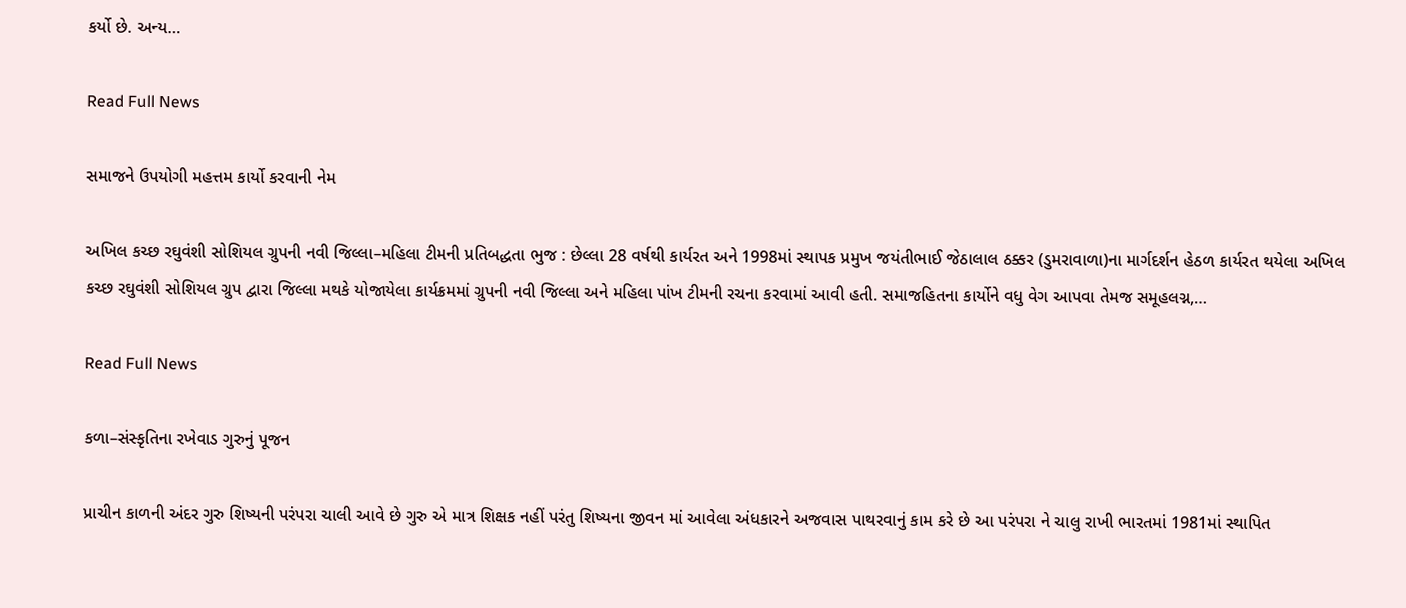કર્યો છે. અન્ય…

Read Full News

સમાજને ઉપયોગી મહત્તમ કાર્યો કરવાની નેમ

અખિલ કચ્છ રઘુવંશી સોશિયલ ગ્રુપની નવી જિલ્લા–મહિલા ટીમની પ્રતિબદ્ધતા ભુજ : છેલ્લા 28 વર્ષથી કાર્યરત અને 1998માં સ્થાપક પ્રમુખ જયંતીભાઈ જેઠાલાલ ઠક્કર (ડુમરાવાળા)ના માર્ગદર્શન હેઠળ કાર્યરત થયેલા અખિલ કચ્છ રઘુવંશી સોશિયલ ગ્રુપ દ્વારા જિલ્લા મથકે યોજાયેલા કાર્યક્રમમાં ગ્રુપની નવી જિલ્લા અને મહિલા પાંખ ટીમની રચના કરવામાં આવી હતી. સમાજહિતના કાર્યોને વધુ વેગ આપવા તેમજ સમૂહલગ્ન,…

Read Full News

કળા–સંસ્કૃતિના રખેવાડ ગુરુનું પૂજન

પ્રાચીન કાળની અંદર ગુરુ શિષ્યની પરંપરા ચાલી આવે છે ગુરુ એ માત્ર શિક્ષક નહીં પરંતુ શિષ્યના જીવન માં આવેલા અંધકારને અજવાસ પાથરવાનું કામ કરે છે આ પરંપરા ને ચાલુ રાખી ભારતમાં 1981માં સ્થાપિત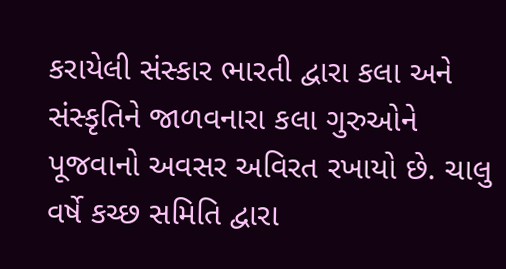કરાયેલી સંસ્કાર ભારતી દ્વારા કલા અને સંસ્કૃતિને જાળવનારા કલા ગુરુઓને પૂજવાનો અવસર અવિરત રખાયો છે. ચાલુ વર્ષે કચ્છ સમિતિ દ્વારા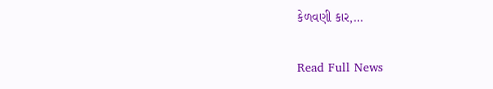કેળવણી કાર,…

Read Full News